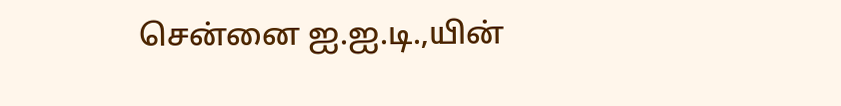சென்னை ஐ.ஐ.டி.,யின்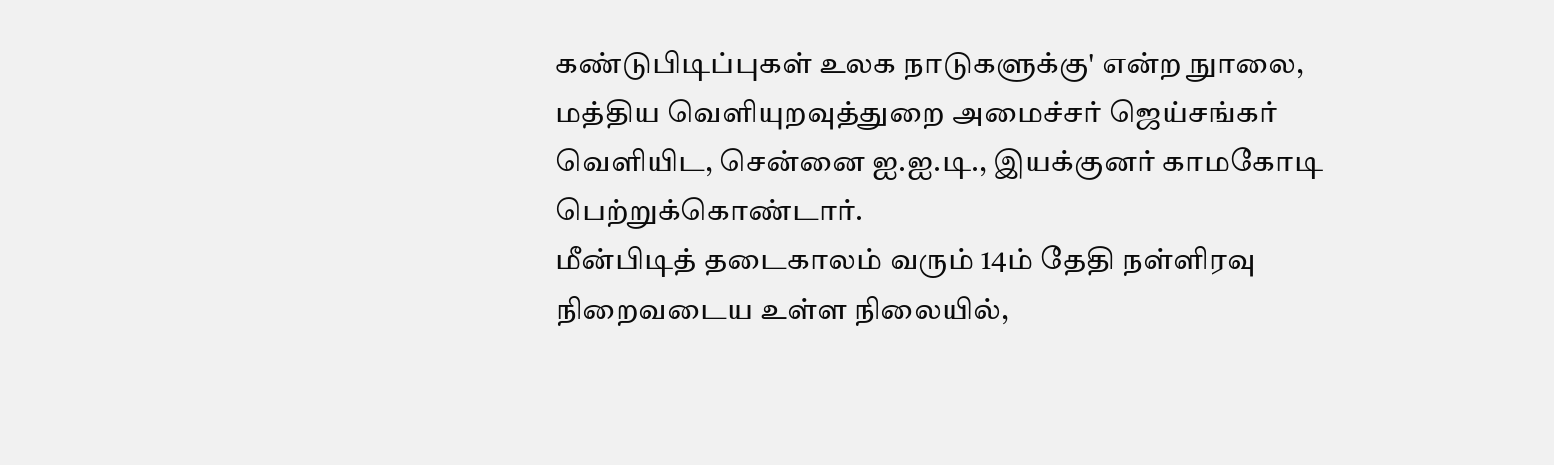கண்டுபிடிப்புகள் உலக நாடுகளுக்கு' என்ற நுாலை, மத்திய வெளியுறவுத்துறை அமைச்சர் ஜெய்சங்கர் வெளியிட, சென்னை ஐ.ஐ.டி., இயக்குனர் காமகோடி பெற்றுக்கொண்டார்.
மீன்பிடித் தடைகாலம் வரும் 14ம் தேதி நள்ளிரவு நிறைவடைய உள்ள நிலையில்,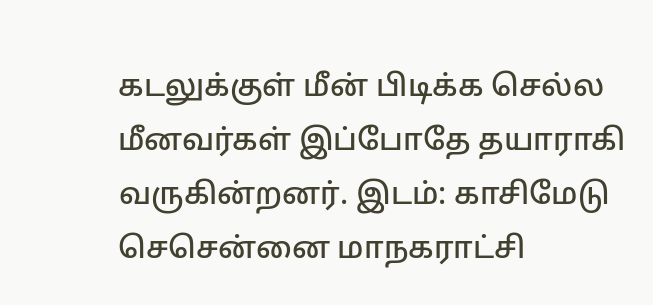கடலுக்குள் மீன் பிடிக்க செல்ல மீனவர்கள் இப்போதே தயாராகி வருகின்றனர். இடம்: காசிமேடு
செசென்னை மாநகராட்சி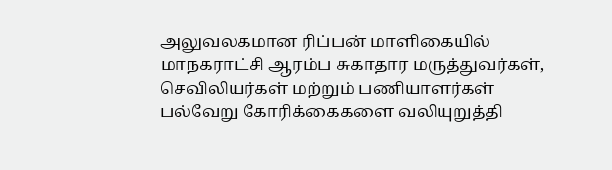அலுவலகமான ரிப்பன் மாளிகையில் மாநகராட்சி ஆரம்ப சுகாதார மருத்துவர்கள், செவிலியர்கள் மற்றும் பணியாளர்கள் பல்வேறு கோரிக்கைகளை வலியுறுத்தி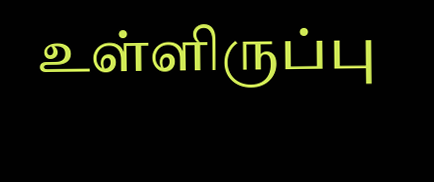உள்ளிருப்பு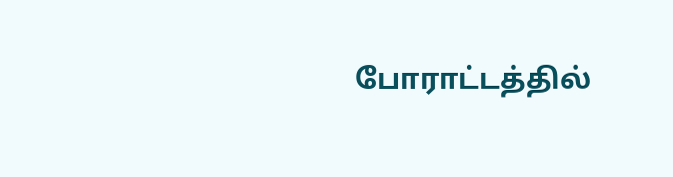போராட்டத்தில்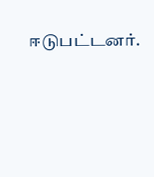ஈடுபட்டனர்.